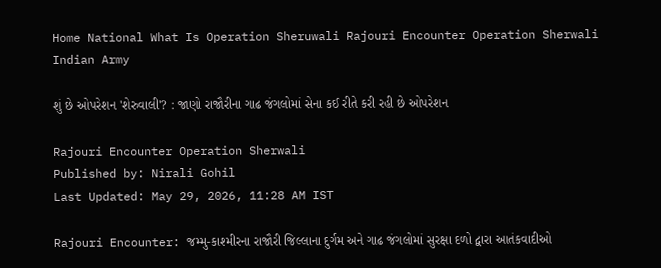Home National What Is Operation Sheruwali Rajouri Encounter Operation Sherwali Indian Army

શું છે ઓપરેશન 'શેરુવાલી'? : જાણો રાજૌરીના ગાઢ જંગલોમાં સેના કઈ રીતે કરી રહી છે ઓપરેશન

Rajouri Encounter Operation Sherwali
Published by: Nirali Gohil
Last Updated: May 29, 2026, 11:28 AM IST

Rajouri Encounter: જમ્મુ-કાશ્મીરના રાજૌરી જિલ્લાના દુર્ગમ અને ગાઢ જંગલોમાં સુરક્ષા દળો દ્વારા આતંકવાદીઓ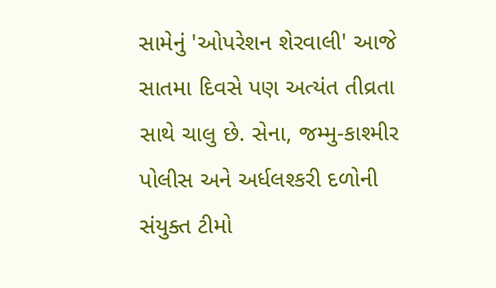સામેનું 'ઓપરેશન શેરવાલી' આજે સાતમા દિવસે પણ અત્યંત તીવ્રતા સાથે ચાલુ છે. સેના, જમ્મુ-કાશ્મીર પોલીસ અને અર્ધલશ્કરી દળોની સંયુક્ત ટીમો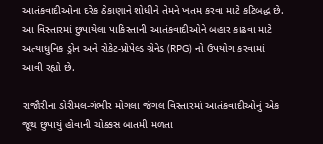આતંકવાદીઓના દરેક ઠેકાણાને શોધીને તેમને ખતમ કરવા માટે કટિબદ્ધ છે. આ વિસ્તારમાં છુપાયેલા પાકિસ્તાની આતંકવાદીઓને બહાર કાઢવા માટે અત્યાધુનિક ડ્રોન અને રોકેટ-પ્રોપેલ્ડ ગ્રેનેડ (RPG) નો ઉપયોગ કરવામાં આવી રહ્યો છે.

રાજૌરીના ડોરીમલ-ગંભીર મોગલા જંગલ વિસ્તારમાં આતંકવાદીઓનું એક જૂથ છુપાયું હોવાની ચોક્કસ બાતમી મળતા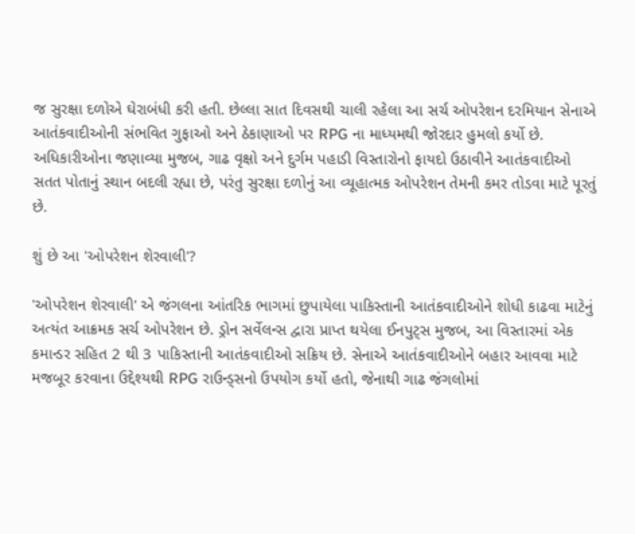જ સુરક્ષા દળોએ ઘેરાબંધી કરી હતી. છેલ્લા સાત દિવસથી ચાલી રહેલા આ સર્ચ ઓપરેશન દરમિયાન સેનાએ આતંકવાદીઓની સંભવિત ગુફાઓ અને ઠેકાણાઓ પર RPG ના માધ્યમથી જોરદાર હુમલો કર્યો છે. અધિકારીઓના જણાવ્યા મુજબ, ગાઢ વૃક્ષો અને દુર્ગમ પહાડી વિસ્તારોનો ફાયદો ઉઠાવીને આતંકવાદીઓ સતત પોતાનું સ્થાન બદલી રહ્યા છે, પરંતુ સુરક્ષા દળોનું આ વ્યૂહાત્મક ઓપરેશન તેમની કમર તોડવા માટે પૂરતું છે.

શું છે આ 'ઓપરેશન શેરવાલી'?

'ઓપરેશન શેરવાલી' એ જંગલના આંતરિક ભાગમાં છુપાયેલા પાકિસ્તાની આતંકવાદીઓને શોધી કાઢવા માટેનું અત્યંત આક્રમક સર્ચ ઓપરેશન છે. ડ્રોન સર્વેલન્સ દ્વારા પ્રાપ્ત થયેલા ઈનપુટ્સ મુજબ, આ વિસ્તારમાં એક કમાન્ડર સહિત 2 થી 3 પાકિસ્તાની આતંકવાદીઓ સક્રિય છે. સેનાએ આતંકવાદીઓને બહાર આવવા માટે મજબૂર કરવાના ઉદ્દેશ્યથી RPG રાઉન્ડ્સનો ઉપયોગ કર્યો હતો, જેનાથી ગાઢ જંગલોમાં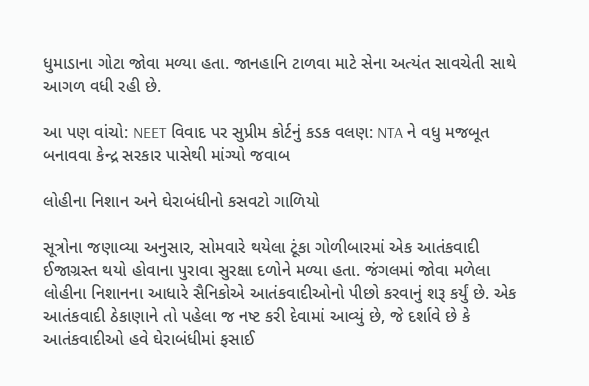ધુમાડાના ગોટા જોવા મળ્યા હતા. જાનહાનિ ટાળવા માટે સેના અત્યંત સાવચેતી સાથે આગળ વધી રહી છે.

આ પણ વાંચો: NEET વિવાદ પર સુપ્રીમ કોર્ટનું કડક વલણ: NTA ને વધુ મજબૂત બનાવવા કેન્દ્ર સરકાર પાસેથી માંગ્યો જવાબ

લોહીના નિશાન અને ઘેરાબંધીનો કસવટો ગાળિયો

સૂત્રોના જણાવ્યા અનુસાર, સોમવારે થયેલા ટૂંકા ગોળીબારમાં એક આતંકવાદી ઈજાગ્રસ્ત થયો હોવાના પુરાવા સુરક્ષા દળોને મળ્યા હતા. જંગલમાં જોવા મળેલા લોહીના નિશાનના આધારે સૈનિકોએ આતંકવાદીઓનો પીછો કરવાનું શરૂ કર્યું છે. એક આતંકવાદી ઠેકાણાને તો પહેલા જ નષ્ટ કરી દેવામાં આવ્યું છે, જે દર્શાવે છે કે આતંકવાદીઓ હવે ઘેરાબંધીમાં ફસાઈ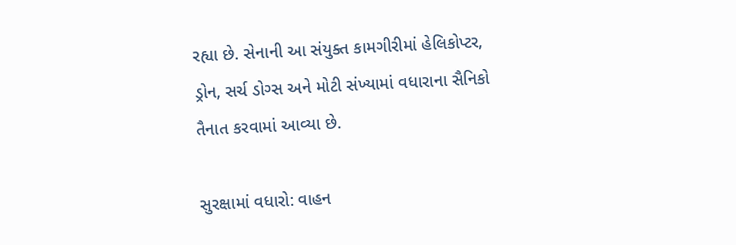રહ્યા છે. સેનાની આ સંયુક્ત કામગીરીમાં હેલિકોપ્ટર, ડ્રોન, સર્ચ ડોગ્સ અને મોટી સંખ્યામાં વધારાના સૈનિકો તૈનાત કરવામાં આવ્યા છે.

સુરક્ષામાં વધારો: વાહન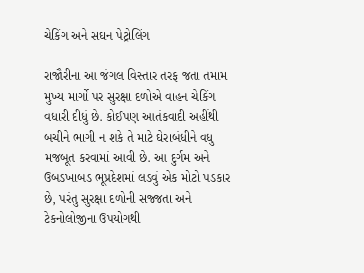ચેકિંગ અને સઘન પેટ્રોલિંગ

રાજૌરીના આ જંગલ વિસ્તાર તરફ જતા તમામ મુખ્ય માર્ગો પર સુરક્ષા દળોએ વાહન ચેકિંગ વધારી દીધું છે. કોઈપણ આતંકવાદી અહીંથી બચીને ભાગી ન શકે તે માટે ઘેરાબંધીને વધુ મજબૂત કરવામાં આવી છે. આ દુર્ગમ અને ઉબડખાબડ ભૂપ્રદેશમાં લડવું એક મોટો પડકાર છે, પરંતુ સુરક્ષા દળોની સજ્જતા અને ટેકનોલોજીના ઉપયોગથી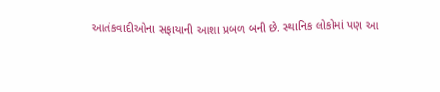આતંકવાદીઓના સફાયાની આશા પ્રબળ બની છે. સ્થાનિક લોકોમાં પણ આ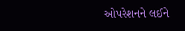ઓપરેશનને લઈને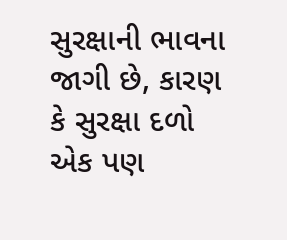સુરક્ષાની ભાવના જાગી છે, કારણ કે સુરક્ષા દળો એક પણ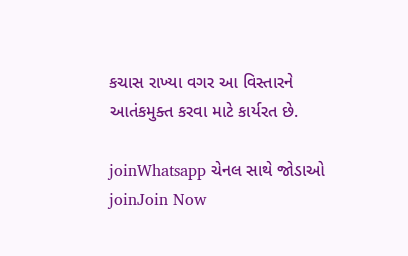કચાસ રાખ્યા વગર આ વિસ્તારને આતંકમુક્ત કરવા માટે કાર્યરત છે.

joinWhatsapp ચેનલ સાથે જોડાઓ
joinJoin Now